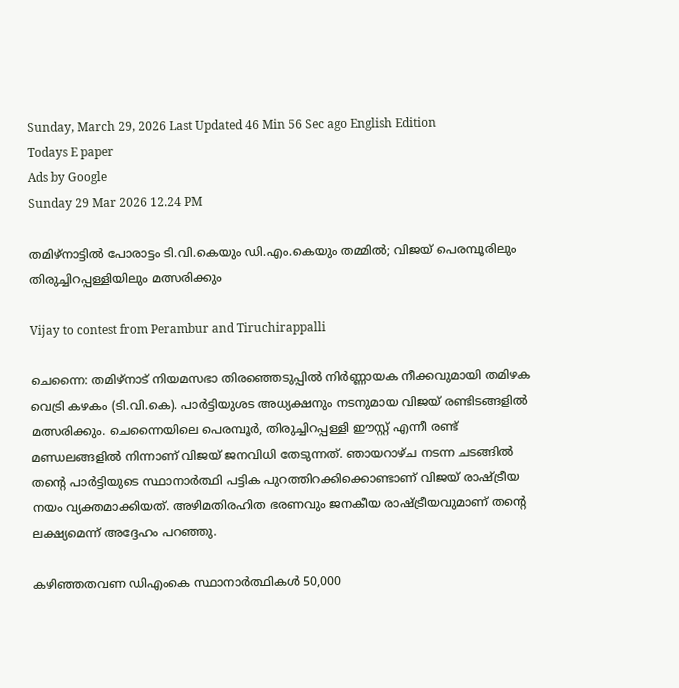Sunday, March 29, 2026 Last Updated 46 Min 56 Sec ago English Edition
Todays E paper
Ads by Google
Sunday 29 Mar 2026 12.24 PM

തമിഴ്നാട്ടില്‍ പോരാട്ടം ടി.വി.കെയും ഡി.എം.കെയും തമ്മില്‍; വിജയ് പെരമ്പൂരിലും തിരുച്ചിറപ്പള്ളിയിലും മത്സരിക്കും

Vijay to contest from Perambur and Tiruchirappalli

ചെന്നൈ: തമിഴ്നാട് നിയമസഭാ തിരഞ്ഞെടുപ്പില്‍ നിര്‍ണ്ണായക നീക്കവുമായി തമിഴക വെട്രി കഴകം (ടി.വി.കെ). പാര്‍ട്ടിയുശട അധ്യക്ഷനും നടനുമായ വിജയ് രണ്ടിടങ്ങളില്‍ മത്സരിക്കും. ചെന്നൈയിലെ പെരമ്പൂര്‍, തിരുച്ചിറപ്പള്ളി ഈസ്റ്റ് എന്നീ രണ്ട് മണ്ഡലങ്ങളില്‍ നിന്നാണ് വിജയ് ജനവിധി തേടുന്നത്. ഞായറാഴ്ച നടന്ന ചടങ്ങില്‍ തന്റെ പാര്‍ട്ടിയുടെ സ്ഥാനാര്‍ത്ഥി പട്ടിക പുറത്തിറക്കിക്കൊണ്ടാണ് വിജയ് രാഷ്ട്രീയ നയം വ്യക്തമാക്കിയത്. അഴിമതിരഹിത ഭരണവും ജനകീയ രാഷ്ട്രീയവുമാണ് തന്റെ ലക്ഷ്യമെന്ന് അദ്ദേഹം പറഞ്ഞു.

കഴിഞ്ഞതവണ ഡിഎംകെ സ്ഥാനാര്‍ത്ഥികള്‍ 50,000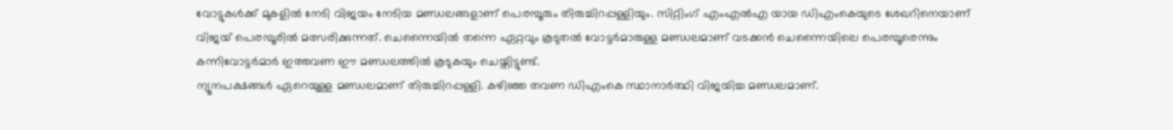വോട്ടുകള്‍ക്ക് മുകളില്‍ നേടി വിജയം നേടിയ മണ്ഡലങ്ങളാണ് പെരമ്പൂരും തിരുച്ചിറപ്പള്ളിയും. സിറ്റിംഗ് എംഎല്‍എ യായ ഡിഎംകെയുടെ ശേഖറിനെയാണ് വിജയ് പെരമ്പൂരില്‍ മത്സരിക്കുന്നത്. ചെന്നൈയില്‍ തന്നെ ഏറ്റവും കൂടുതല്‍ വോട്ടര്‍മാരുള്ള മണ്ഡലമാണ് വടക്കന്‍ ചെന്നൈയിലെ പെരമ്പൂരെന്നും കന്നിവോട്ടര്‍മാര്‍ ഇത്തവണ ഈ മണ്ഡലത്തില്‍ കൂടുകയും ചെയ്തിട്ടുണ്ട്.
ന്യൂനപക്ഷങ്ങള്‍ ഏറെയുള്ള മണ്ഡലമാണ് തിരുച്ചിറപ്പള്ളി. കഴിഞ്ഞ തവണ ഡിഎംകെ സ്ഥാനാര്‍ത്ഥി വിജയിച്ച മണ്ഡലമാണ്.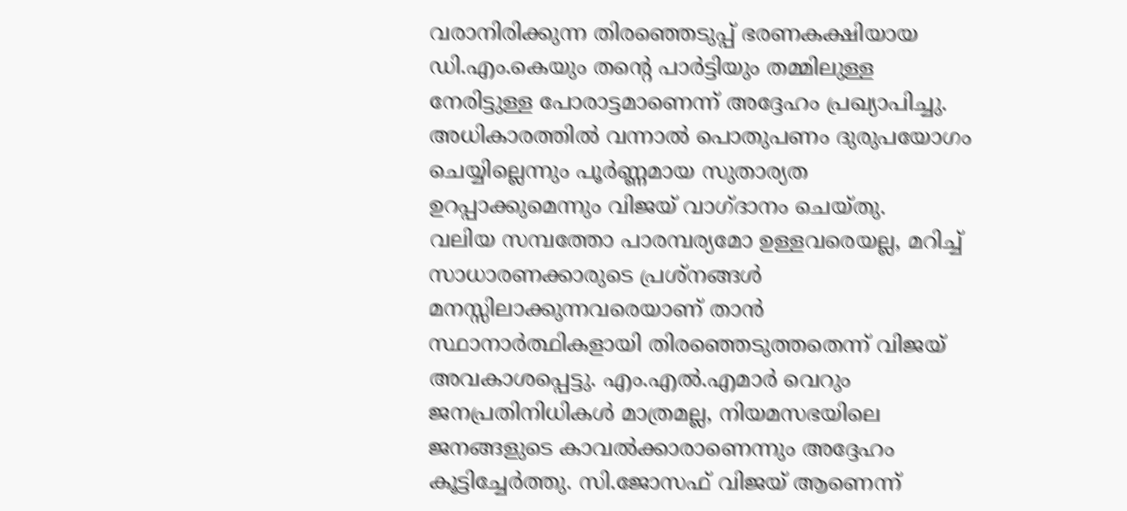വരാനിരിക്കുന്ന തിരഞ്ഞെടുപ്പ് ഭരണകക്ഷിയായ ഡി.എം.കെയും തന്റെ പാര്‍ട്ടിയും തമ്മിലുള്ള നേരിട്ടുള്ള പോരാട്ടമാണെന്ന് അദ്ദേഹം പ്രഖ്യാപിച്ചു. അധികാരത്തില്‍ വന്നാല്‍ പൊതുപണം ദുരുപയോഗം ചെയ്യില്ലെന്നും പൂര്‍ണ്ണമായ സുതാര്യത ഉറപ്പാക്കുമെന്നും വിജയ് വാഗ്ദാനം ചെയ്തു.
വലിയ സമ്പത്തോ പാരമ്പര്യമോ ഉള്ളവരെയല്ല, മറിച്ച് സാധാരണക്കാരുടെ പ്രശ്‌നങ്ങള്‍ മനസ്സിലാക്കുന്നവരെയാണ് താന്‍ സ്ഥാനാര്‍ത്ഥികളായി തിരഞ്ഞെടുത്തതെന്ന് വിജയ് അവകാശപ്പെട്ടു. എം.എല്‍.എമാര്‍ വെറും ജനപ്രതിനിധികള്‍ മാത്രമല്ല, നിയമസഭയിലെ ജനങ്ങളുടെ കാവല്‍ക്കാരാണെന്നും അദ്ദേഹം കൂട്ടിച്ചേര്‍ത്തു. സി.ജോസഫ് വിജയ് ആണെന്ന്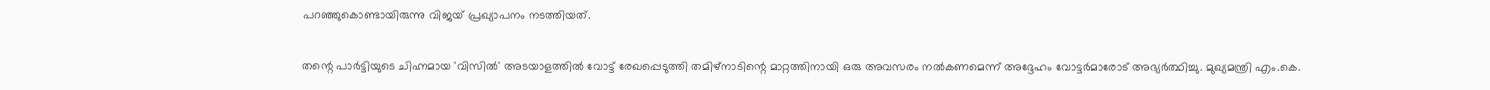പറഞ്ഞുകൊണ്ടായിരുന്നു വിജയ് പ്രഖ്യാപനം നടത്തിയത്.

തന്റെ പാര്‍ട്ടിയുടെ ചിഹ്നമായ 'വിസില്‍' അടയാളത്തില്‍ വോട്ട് രേഖപ്പെടുത്തി തമിഴ്നാടിന്റെ മാറ്റത്തിനായി ഒരു അവസരം നല്‍കണമെന്ന് അദ്ദേഹം വോട്ടര്‍മാരോട് അഭ്യര്‍ത്ഥിച്ചു. മുഖ്യമന്ത്രി എം.കെ.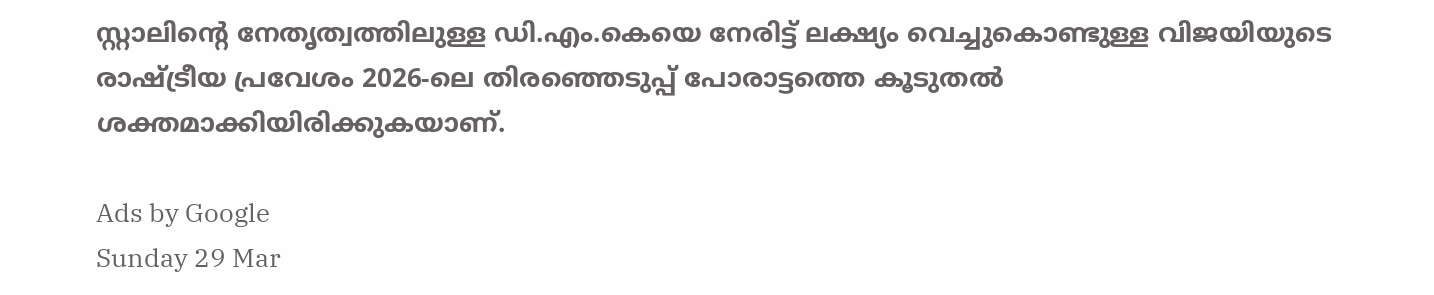സ്റ്റാലിന്റെ നേതൃത്വത്തിലുള്ള ഡി.എം.കെയെ നേരിട്ട് ലക്ഷ്യം വെച്ചുകൊണ്ടുള്ള വിജയിയുടെ രാഷ്ട്രീയ പ്രവേശം 2026-ലെ തിരഞ്ഞെടുപ്പ് പോരാട്ടത്തെ കൂടുതല്‍ ശക്തമാക്കിയിരിക്കുകയാണ്.

Ads by Google
Sunday 29 Mar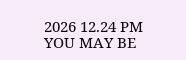2026 12.24 PM
YOU MAY BE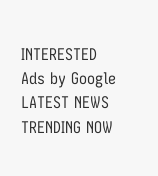INTERESTED
Ads by Google
LATEST NEWS
TRENDING NOW